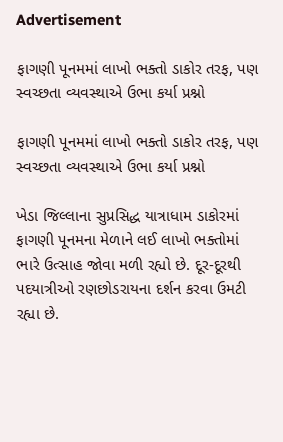Advertisement

ફાગણી પૂનમમાં લાખો ભક્તો ડાકોર તરફ, પણ સ્વચ્છતા વ્યવસ્થાએ ઉભા કર્યા પ્રશ્નો

ફાગણી પૂનમમાં લાખો ભક્તો ડાકોર તરફ, પણ સ્વચ્છતા વ્યવસ્થાએ ઉભા કર્યા પ્રશ્નો

ખેડા જિલ્લાના સુપ્રસિદ્ધ યાત્રાધામ ડાકોરમાં ફાગણી પૂનમના મેળાને લઈ લાખો ભક્તોમાં ભારે ઉત્સાહ જોવા મળી રહ્યો છે. દૂર-દૂરથી પદયાત્રીઓ રણછોડરાયના દર્શન કરવા ઉમટી રહ્યા છે.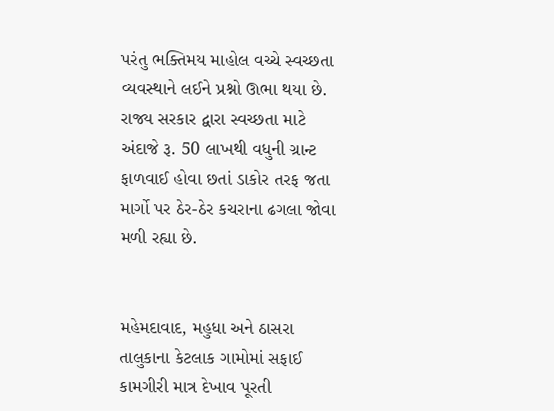પરંતુ ભક્તિમય માહોલ વચ્ચે સ્વચ્છતા વ્યવસ્થાને લઈને પ્રશ્નો ઊભા થયા છે. રાજ્ય સરકાર દ્વારા સ્વચ્છતા માટે અંદાજે રૂ. 50 લાખથી વધુની ગ્રાન્ટ ફાળવાઈ હોવા છતાં ડાકોર તરફ જતા માર્ગો પર ઠેર-ઠેર કચરાના ઢગલા જોવા મળી રહ્યા છે.


મહેમદાવાદ, મહુધા અને ઠાસરા તાલુકાના કેટલાક ગામોમાં સફાઈ કામગીરી માત્ર દેખાવ પૂરતી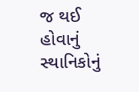જ થઈ હોવાનું સ્થાનિકોનું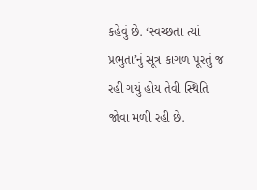કહેવું છે. ‘સ્વચ્છતા ત્યાં પ્રભુતા’નું સૂત્ર કાગળ પૂરતું જ રહી ગયું હોય તેવી સ્થિતિ જોવા મળી રહી છે.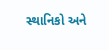સ્થાનિકો અને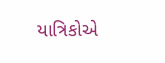યાત્રિકોએ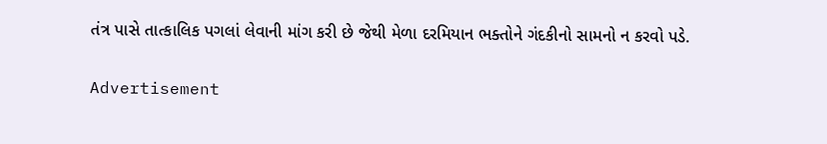તંત્ર પાસે તાત્કાલિક પગલાં લેવાની માંગ કરી છે જેથી મેળા દરમિયાન ભક્તોને ગંદકીનો સામનો ન કરવો પડે.

Advertisement